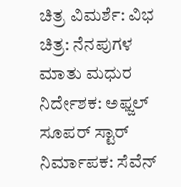ಚಿತ್ರ ವಿಮರ್ಶೆ: ವಿಭ
ಚಿತ್ರ: ನೆನಪುಗಳ ಮಾತು ಮಧುರ
ನಿರ್ದೇಶಕ: ಅಫ್ಜಲ್ ಸೂಪರ್ ಸ್ಟಾರ್
ನಿರ್ಮಾಪಕ: ಸೆವೆನ್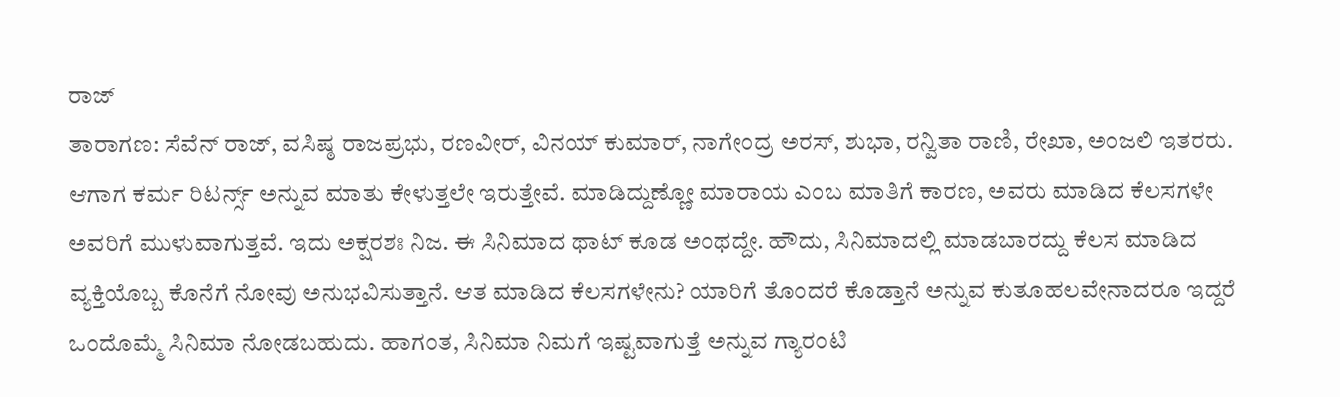ರಾಜ್
ತಾರಾಗಣ: ಸೆವೆನ್ ರಾಜ್, ವಸಿಷ್ಠ ರಾಜಪ್ರಭು, ರಣವೀರ್, ವಿನಯ್ ಕುಮಾರ್, ನಾಗೇಂದ್ರ ಅರಸ್, ಶುಭಾ, ರನ್ವಿತಾ ರಾಣಿ, ರೇಖಾ, ಅಂಜಲಿ ಇತರರು.
ಆಗಾಗ ಕರ್ಮ ರಿಟರ್ನ್ಸ್ ಅನ್ನುವ ಮಾತು ಕೇಳುತ್ತಲೇ ಇರುತ್ತೇವೆ. ಮಾಡಿದ್ದುಣ್ಣೋ ಮಾರಾಯ ಎಂಬ ಮಾತಿಗೆ ಕಾರಣ, ಅವರು ಮಾಡಿದ ಕೆಲಸಗಳೇ ಅವರಿಗೆ ಮುಳುವಾಗುತ್ತವೆ. ಇದು ಅಕ್ಷರಶಃ ನಿಜ. ಈ ಸಿನಿಮಾದ ಥಾಟ್ ಕೂಡ ಅಂಥದ್ದೇ. ಹೌದು, ಸಿನಿಮಾದಲ್ಲಿ ಮಾಡಬಾರದ್ದು ಕೆಲಸ ಮಾಡಿದ ವ್ಯಕ್ತಿಯೊಬ್ಬ ಕೊನೆಗೆ ನೋವು ಅನುಭವಿಸುತ್ತಾನೆ. ಆತ ಮಾಡಿದ ಕೆಲಸಗಳೇನು? ಯಾರಿಗೆ ತೊಂದರೆ ಕೊಡ್ತಾನೆ ಅನ್ನುವ ಕುತೂಹಲವೇನಾದರೂ ಇದ್ದರೆ ಒಂದೊಮ್ಮೆ ಸಿನಿಮಾ ನೋಡಬಹುದು. ಹಾಗಂತ, ಸಿನಿಮಾ ನಿಮಗೆ ಇಷ್ಟವಾಗುತ್ತೆ ಅನ್ನುವ ಗ್ಯಾರಂಟಿ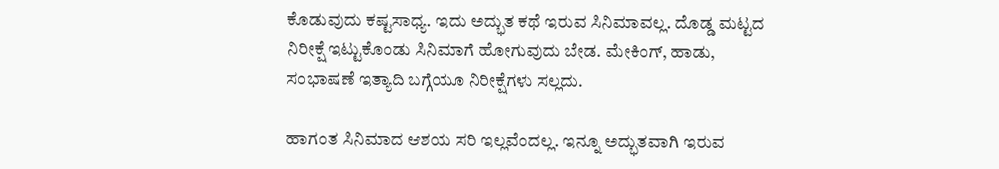ಕೊಡುವುದು ಕಷ್ಟಸಾಧ್ಯ. ಇದು ಅದ್ಭುತ ಕಥೆ ಇರುವ ಸಿನಿಮಾವಲ್ಲ. ದೊಡ್ಡ ಮಟ್ಟದ ನಿರೀಕ್ಷೆ ಇಟ್ಟುಕೊಂಡು ಸಿನಿಮಾಗೆ ಹೋಗುವುದು ಬೇಡ. ಮೇಕಿಂಗ್, ಹಾಡು, ಸಂಭಾಷಣೆ ಇತ್ಯಾದಿ ಬಗ್ಗೆಯೂ ನಿರೀಕ್ಷೆಗಳು ಸಲ್ಲದು.

ಹಾಗಂತ ಸಿನಿಮಾದ ಆಶಯ ಸರಿ ಇಲ್ಲವೆಂದಲ್ಲ. ಇನ್ನೂ ಅದ್ಭುತವಾಗಿ ಇರುವ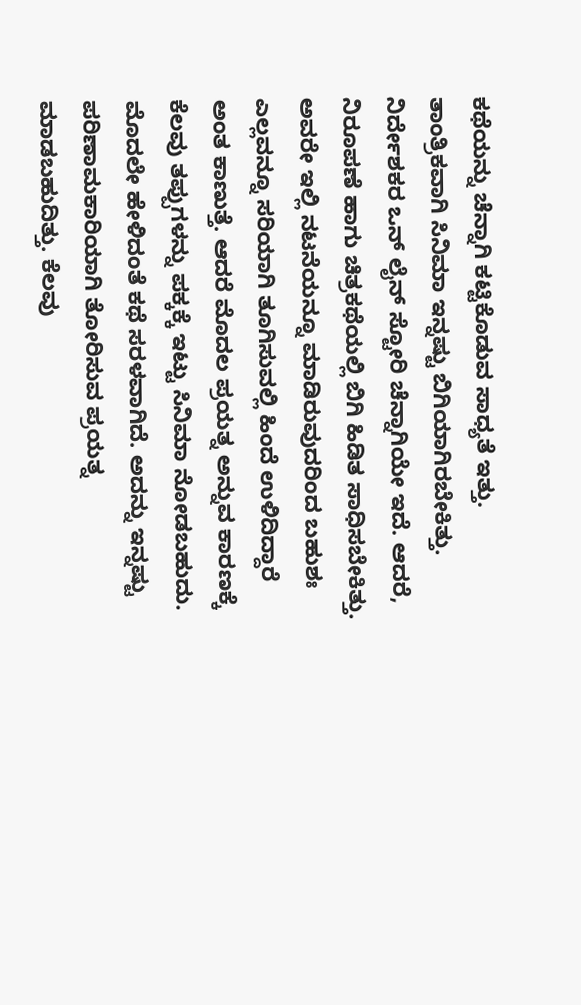ಕಥೆಯನ್ನು ಚೆನ್ನಾಗಿ ಕಟ್ಟಿಕೊಡುವ ಸಾಧ್ಯತೆ ಇತ್ತು. ತಾಂತ್ರಿಕವಾಗಿ ಸಿನಿಮಾ ಇನ್ನಷ್ಟು ಬಿಗಿಯಾಗಿರಬೇಕಿತ್ತು. ನಿರ್ದೇಶಕರ ಒನ್ ಲೈನ್ ಸ್ಟೋರಿ ಚೆನ್ನಾಗಿಯೇ ಇದೆ. ಆದರೆ, ನಿರೂಪಣೆ ಹಾಗು ಚಿತ್ರಕಥೆಯಲ್ಲಿ ಬಿಗಿ ಹಿಡಿತ ಸಾಧಿಸಬೇಕಿತ್ತು. ಅವರೇ ಇಲ್ಲಿ ನಟನೆಯನ್ನೂ ಮಾಡಿರುವುದರಿಂದ ಬಹುಶಃ ಎಲ್ಲವನ್ನೂ ಸರಿಯಾಗಿ ತೂಗಿಸುವಲ್ಲಿ ಹಿಂದೆ ಉಳಿದಿದ್ದಾರೆ ಅಂತ ಕಾಣುತ್ತೆ. ಆದರೆ ಮೊದಲ ಪ್ರಯತ್ನ ಅನ್ನುವ ಕಾರಣಕ್ಕೆ ಕೆಲವು ತಪ್ಪುಗಳನ್ನು ಪಕ್ಕಕ್ಕೆ ಇಟ್ಟು ಸಿನಿಮಾ ನೋಡಬಹುದು.
ಮೊದಲೇ ಹೇಳಿದಂತೆ ಕಥೆ ಸರಳವಾಗಿದೆ. ಅದನ್ನು ಇನ್ನಷ್ಟು ಪರಿಣಾಮಕಾರಿಯಾಗಿ ತೋರಿಸುವ ಪ್ರಯತ್ನ ಮಾಡಬಹುದಿತ್ತು. ಕೆಲವು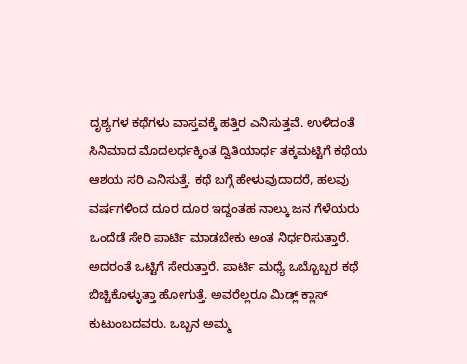ದೃಶ್ಯಗಳ ಕಥೆಗಳು ವಾಸ್ತವಕ್ಕೆ ಹತ್ತಿರ ಎನಿಸುತ್ತವೆ. ಉಳಿದಂತೆ ಸಿನಿಮಾದ ಮೊದಲರ್ಧಕ್ಕಿಂತ ದ್ವಿತಿಯಾರ್ಧ ತಕ್ಕಮಟ್ಟಿಗೆ ಕಥೆಯ ಆಶಯ ಸರಿ ಎನಿಸುತ್ತೆ. ಕಥೆ ಬಗ್ಗೆ ಹೇಳುವುದಾದರೆ, ಹಲವು ವರ್ಷಗಳಿಂದ ದೂರ ದೂರ ಇದ್ದಂತಹ ನಾಲ್ಕು ಜನ ಗೆಳೆಯರು ಒಂದೆಡೆ ಸೇರಿ ಪಾರ್ಟಿ ಮಾಡಬೇಕು ಅಂತ ನಿರ್ಧರಿಸುತ್ತಾರೆ. ಅದರಂತೆ ಒಟ್ಟಿಗೆ ಸೇರುತ್ತಾರೆ. ಪಾರ್ಟಿ ಮಧ್ಯೆ ಒಬ್ಬೊಬ್ಬರ ಕಥೆ ಬಿಚ್ಚಿಕೊಳ್ಳುತ್ತಾ ಹೋಗುತ್ತೆ. ಅವರೆಲ್ಲರೂ ಮಿಡ್ಲ್ ಕ್ಲಾಸ್ ಕುಟುಂಬದವರು. ಒಬ್ಬನ ಅಮ್ಮ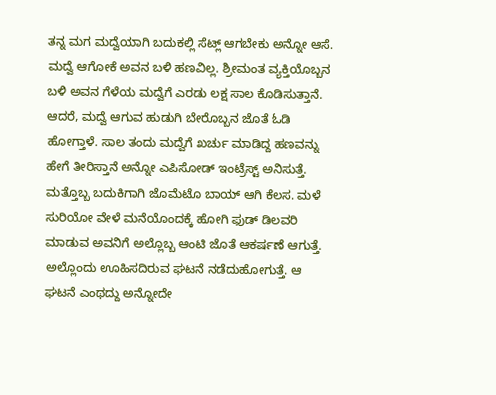ತನ್ನ ಮಗ ಮದ್ವೆಯಾಗಿ ಬದುಕಲ್ಲಿ ಸೆಟ್ಲ್ ಆಗಬೇಕು ಅನ್ನೋ ಆಸೆ. ಮದ್ವೆ ಆಗೋಕೆ ಅವನ ಬಳಿ ಹಣವಿಲ್ಲ. ಶ್ರೀಮಂತ ವ್ಯಕ್ತಿಯೊಬ್ಬನ ಬಳಿ ಅವನ ಗೆಳೆಯ ಮದ್ವೆಗೆ ಎರಡು ಲಕ್ಷ ಸಾಲ ಕೊಡಿಸುತ್ತಾನೆ. ಆದರೆ, ಮದ್ವೆ ಆಗುವ ಹುಡುಗಿ ಬೇರೊಬ್ಬನ ಜೊತೆ ಓಡಿ ಹೋಗ್ತಾಳೆ. ಸಾಲ ತಂದು ಮದ್ವೆಗೆ ಖರ್ಚು ಮಾಡಿದ್ದ ಹಣವನ್ನು ಹೇಗೆ ತೀರಿಸ್ತಾನೆ ಅನ್ನೋ ಎಪಿಸೋಡ್ ಇಂಟ್ರೆಸ್ಟ್ ಅನಿಸುತ್ತೆ.
ಮತ್ತೊಬ್ಬ ಬದುಕಿಗಾಗಿ ಜೊಮೆಟೊ ಬಾಯ್ ಆಗಿ ಕೆಲಸ. ಮಳೆ ಸುರಿಯೋ ವೇಳೆ ಮನೆಯೊಂದಕ್ಕೆ ಹೋಗಿ ಫುಡ್ ಡಿಲವರಿ ಮಾಡುವ ಅವನಿಗೆ ಅಲ್ಲೊಬ್ಬ ಆಂಟಿ ಜೊತೆ ಆಕರ್ಷಣೆ ಆಗುತ್ತೆ. ಅಲ್ಲೊಂದು ಊಹಿಸದಿರುವ ಘಟನೆ ನಡೆದುಹೋಗುತ್ತೆ. ಆ ಘಟನೆ ಎಂಥದ್ದು ಅನ್ನೋದೇ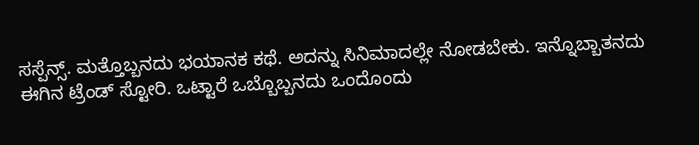ಸಸ್ಪೆನ್ಸ್. ಮತ್ತೊಬ್ಬನದು ಭಯಾನಕ ಕಥೆ. ಅದನ್ನು ಸಿನಿಮಾದಲ್ಲೇ ನೋಡಬೇಕು. ಇನ್ನೊಬ್ಬಾತನದು ಈಗಿನ ಟ್ರೆಂಡ್ ಸ್ಟೋರಿ. ಒಟ್ಟಾರೆ ಒಬ್ಬೊಬ್ಬನದು ಒಂದೊಂದು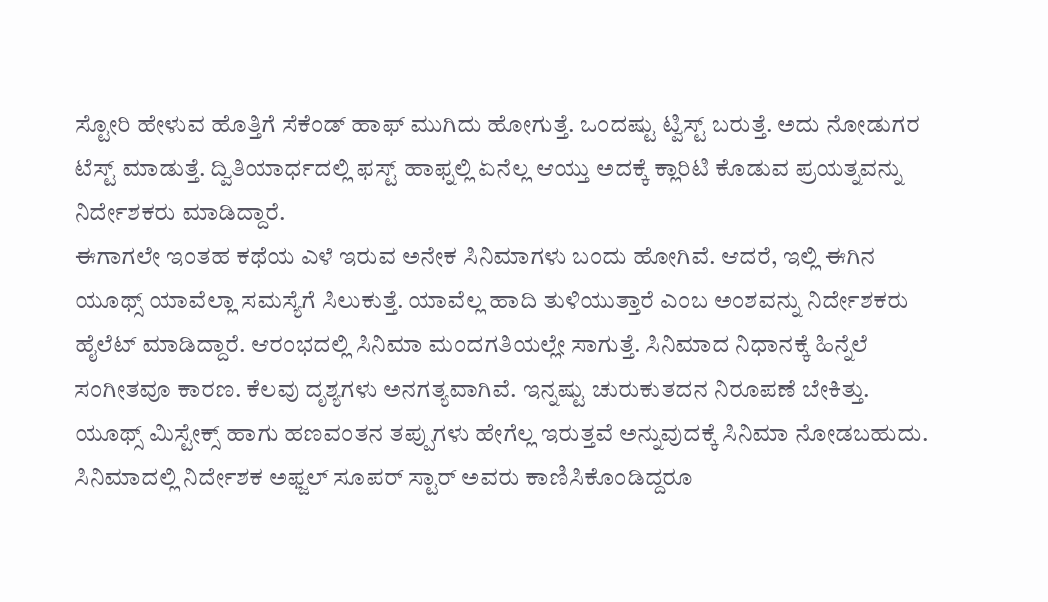ಸ್ಟೋರಿ ಹೇಳುವ ಹೊತ್ತಿಗೆ ಸೆಕೆಂಡ್ ಹಾಫ್ ಮುಗಿದು ಹೋಗುತ್ತೆ. ಒಂದಷ್ಟು ಟ್ವಿಸ್ಟ್ ಬರುತ್ತೆ. ಅದು ನೋಡುಗರ ಟೆಸ್ಟ್ ಮಾಡುತ್ತೆ. ದ್ವಿತಿಯಾರ್ಧದಲ್ಲಿ ಫಸ್ಟ್ ಹಾಫ್ನಲ್ಲಿ ಏನೆಲ್ಲ ಆಯ್ತು ಅದಕ್ಕೆ ಕ್ಲಾರಿಟಿ ಕೊಡುವ ಪ್ರಯತ್ನವನ್ನು ನಿರ್ದೇಶಕರು ಮಾಡಿದ್ದಾರೆ.
ಈಗಾಗಲೇ ಇಂತಹ ಕಥೆಯ ಎಳೆ ಇರುವ ಅನೇಕ ಸಿನಿಮಾಗಳು ಬಂದು ಹೋಗಿವೆ. ಆದರೆ, ಇಲ್ಲಿ ಈಗಿನ ಯೂಥ್ಸ್ ಯಾವೆಲ್ಲಾ ಸಮಸ್ಯೆಗೆ ಸಿಲುಕುತ್ತೆ. ಯಾವೆಲ್ಲ ಹಾದಿ ತುಳಿಯುತ್ತಾರೆ ಎಂಬ ಅಂಶವನ್ನು ನಿರ್ದೇಶಕರು ಹೈಲೆಟ್ ಮಾಡಿದ್ದಾರೆ. ಆರಂಭದಲ್ಲಿ ಸಿನಿಮಾ ಮಂದಗತಿಯಲ್ಲೇ ಸಾಗುತ್ತೆ. ಸಿನಿಮಾದ ನಿಧಾನಕ್ಕೆ ಹಿನ್ನೆಲೆ ಸಂಗೀತವೂ ಕಾರಣ. ಕೆಲವು ದೃಶ್ಯಗಳು ಅನಗತ್ಯವಾಗಿವೆ. ಇನ್ನಷ್ಟು ಚುರುಕುತದನ ನಿರೂಪಣೆ ಬೇಕಿತ್ತು. ಯೂಥ್ಸ್ ಮಿಸ್ಟೇಕ್ಸ್ ಹಾಗು ಹಣವಂತನ ತಪ್ಪುಗಳು ಹೇಗೆಲ್ಲ ಇರುತ್ತವೆ ಅನ್ನುವುದಕ್ಕೆ ಸಿನಿಮಾ ನೋಡಬಹುದು.
ಸಿನಿಮಾದಲ್ಲಿ ನಿರ್ದೇಶಕ ಅಫ್ಜಲ್ ಸೂಪರ್ ಸ್ಟಾರ್ ಅವರು ಕಾಣಿಸಿಕೊಂಡಿದ್ದರೂ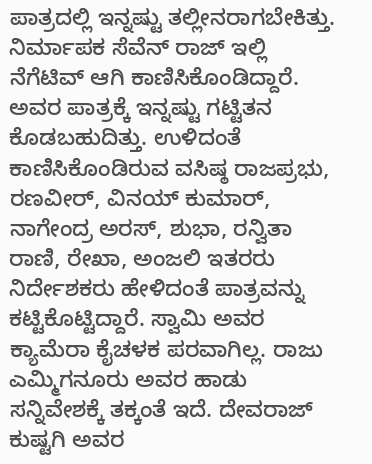ಪಾತ್ರದಲ್ಲಿ ಇನ್ನಷ್ಟು ತಲ್ಲೀನರಾಗಬೇಕಿತ್ತು. ನಿರ್ಮಾಪಕ ಸೆವೆನ್ ರಾಜ್ ಇಲ್ಲಿ ನೆಗೆಟಿವ್ ಆಗಿ ಕಾಣಿಸಿಕೊಂಡಿದ್ದಾರೆ. ಅವರ ಪಾತ್ರಕ್ಕೆ ಇನ್ನಷ್ಟು ಗಟ್ಟಿತನ ಕೊಡಬಹುದಿತ್ತು. ಉಳಿದಂತೆ ಕಾಣಿಸಿಕೊಂಡಿರುವ ವಸಿಷ್ಠ ರಾಜಪ್ರಭು, ರಣವೀರ್, ವಿನಯ್ ಕುಮಾರ್, ನಾಗೇಂದ್ರ ಅರಸ್, ಶುಭಾ, ರನ್ವಿತಾ ರಾಣಿ, ರೇಖಾ, ಅಂಜಲಿ ಇತರರು ನಿರ್ದೇಶಕರು ಹೇಳಿದಂತೆ ಪಾತ್ರವನ್ನು ಕಟ್ಟಿಕೊಟ್ಟಿದ್ದಾರೆ. ಸ್ವಾಮಿ ಅವರ ಕ್ಯಾಮೆರಾ ಕೈಚಳಕ ಪರವಾಗಿಲ್ಲ. ರಾಜು ಎಮ್ಮಿಗನೂರು ಅವರ ಹಾಡು ಸನ್ನಿವೇಶಕ್ಕೆ ತಕ್ಕಂತೆ ಇದೆ. ದೇವರಾಜ್ ಕುಷ್ಟಗಿ ಅವರ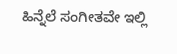ಹಿನ್ನೆಲೆ ಸಂಗೀತವೇ ಇಲ್ಲಿ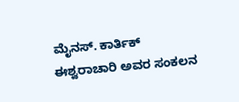ಮೈನಸ್. ಕಾರ್ತಿಕ್ ಈಶ್ವರಾಚಾರಿ ಅವರ ಸಂಕಲನ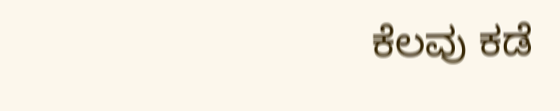ಕೆಲವು ಕಡೆ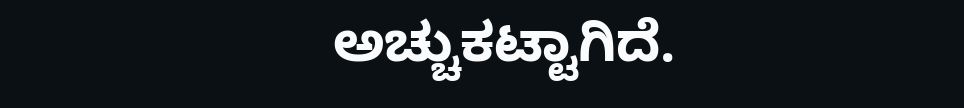ಅಚ್ಚುಕಟ್ಟಾಗಿದೆ.